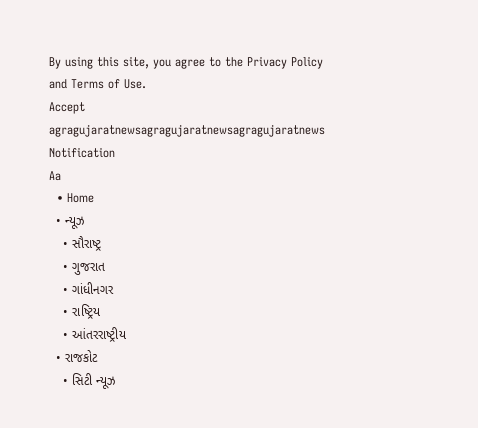By using this site, you agree to the Privacy Policy and Terms of Use.
Accept
agragujaratnewsagragujaratnewsagragujaratnews
Notification
Aa
  • Home
  • ન્યૂઝ
    • સૌરાષ્ટ્ર
    • ગુજરાત
    • ગાંધીનગર
    • રાષ્ટ્રિય
    • આંતરરાષ્ટ્રીય
  • રાજકોટ
    • સિટી ન્યૂઝ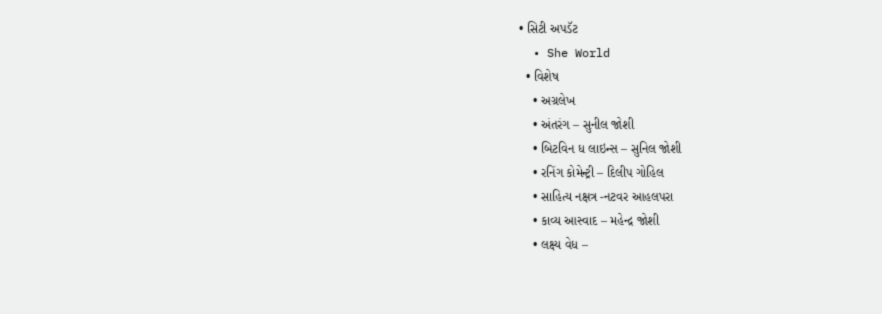• સિટી અપડૅટ
  • She World
  • વિશેષ
    • અગ્રલેખ
    • અંતરંગ – સુનીલ જોશી
    • બિટવિન ધ લાઇન્સ – સુનિલ જોશી
    • રનિંગ કોમેન્ટ્રી – દિલીપ ગોહિલ
    • સાહિત્ય નક્ષત્ર -નટવર આહલપરા
    • કાવ્ય આસ્વાદ – મહેન્દ્ર જોશી
    • લક્ષ્ય વેધ –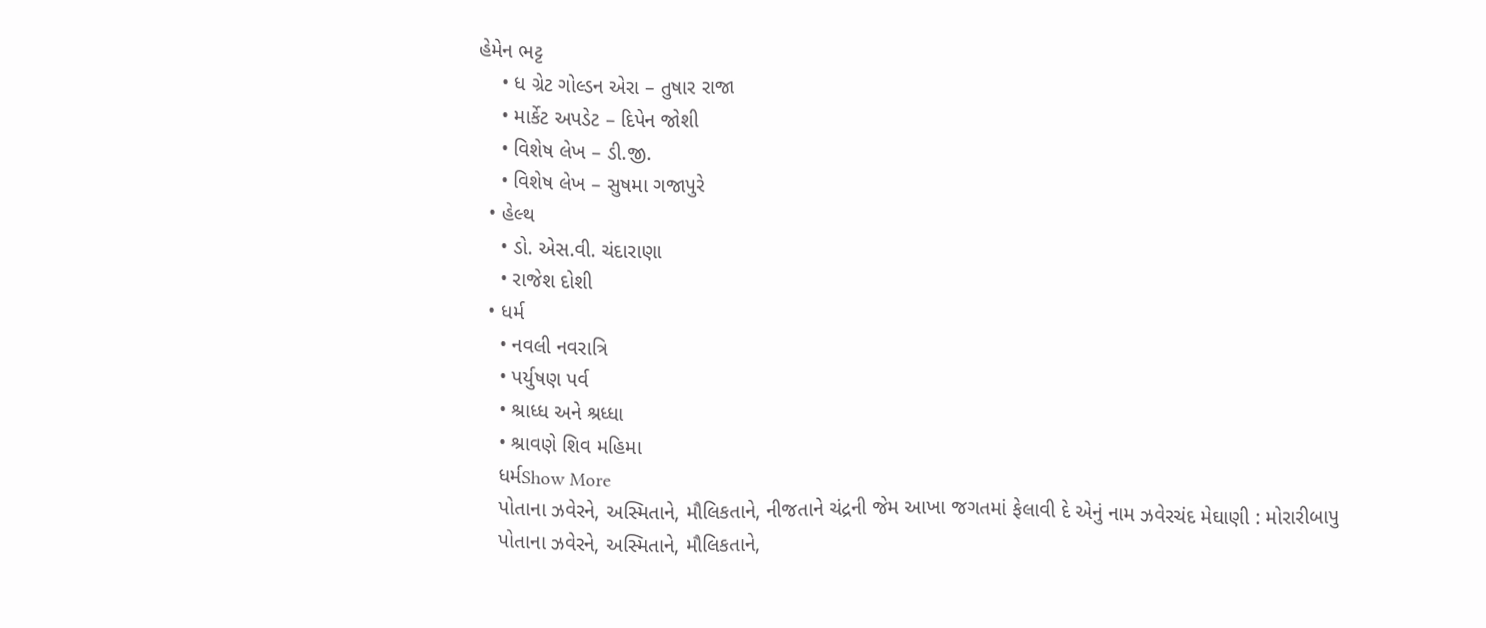હેમેન ભટ્ટ
    • ધ ગ્રેટ ગોલ્ડન એરા – તુષાર રાજા
    • માર્કેટ અપડેટ – દિપેન જોશી
    • વિશેષ લેખ – ડી.જી.
    • વિશેષ લેખ – સુષમા ગજાપુરે
  • હેલ્થ
    • ડો. એસ.વી. ચંદારાણા
    • રાજેશ દોશી
  • ધર્મ
    • નવલી નવરાત્રિ
    • પર્યુષણ પર્વ
    • શ્રાધ્ધ અને શ્રધ્ધા
    • શ્રાવણે શિવ મહિમા
    ધર્મShow More
    પોતાના ઝવેરને, અસ્મિતાને, મૌલિકતાને, નીજતાને ચંદ્રની જેમ આખા જગતમાં ફેલાવી દે એનું નામ ઝવેરચંદ મેઘાણી : મોરારીબાપુ
    પોતાના ઝવેરને, અસ્મિતાને, મૌલિકતાને,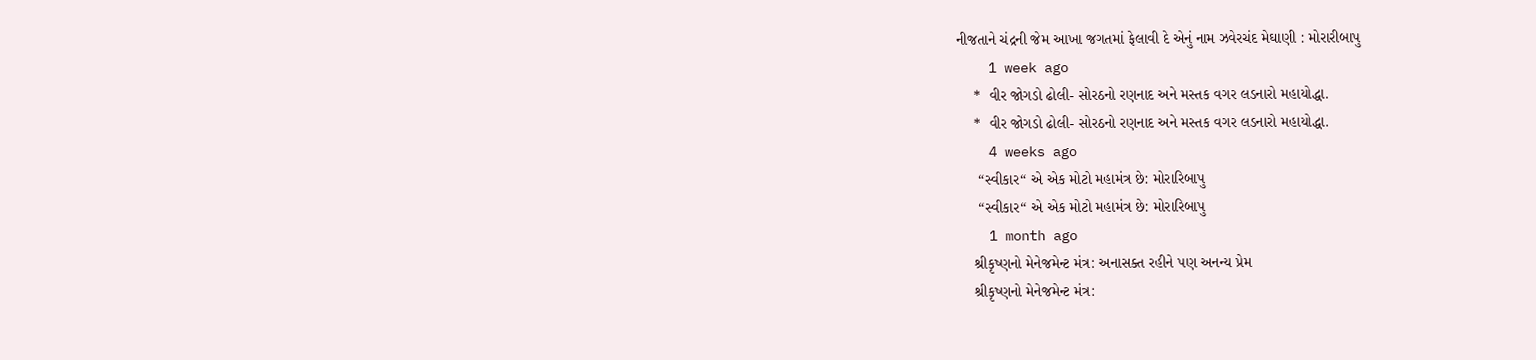નીજતાને ચંદ્રની જેમ આખા જગતમાં ફેલાવી દે એનું નામ ઝવેરચંદ મેઘાણી : મોરારીબાપુ
    1 week ago
    *  વીર જોગડો ઢોલી- સોરઠનો રણનાદ અને મસ્તક વગર લડનારો મહાયોદ્ધા.
    *  વીર જોગડો ઢોલી- સોરઠનો રણનાદ અને મસ્તક વગર લડનારો મહાયોદ્ધા.
    4 weeks ago
     “સ્વીકાર“ એ એક મોટો મહામંત્ર છે: મોરારિબાપુ
     “સ્વીકાર“ એ એક મોટો મહામંત્ર છે: મોરારિબાપુ
    1 month ago
    શ્રીકૃષ્ણનો મેનેજમેન્ટ મંત્ર: અનાસક્ત રહીને પણ અનન્ય પ્રેમ
    શ્રીકૃષ્ણનો મેનેજમેન્ટ મંત્ર: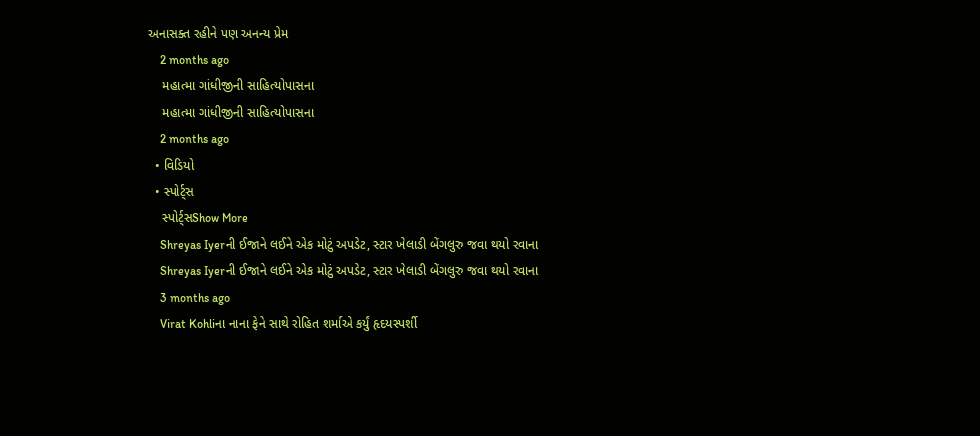અનાસક્ત રહીને પણ અનન્ય પ્રેમ
    2 months ago
    મહાત્મા ગાંધીજીની સાહિત્યોપાસના
    મહાત્મા ગાંધીજીની સાહિત્યોપાસના
    2 months ago
  • વિડિયો
  • સ્પોર્ટ્સ
    સ્પોર્ટ્સShow More
    Shreyas Iyerની ઈજાને લઈને એક મોટું અપડેટ, સ્ટાર ખેલાડી બેંગલુરુ જવા થયો રવાના
    Shreyas Iyerની ઈજાને લઈને એક મોટું અપડેટ, સ્ટાર ખેલાડી બેંગલુરુ જવા થયો રવાના
    3 months ago
    Virat Kohliના નાના ફેને સાથે રોહિત શર્માએ કર્યું હૃદયસ્પર્શી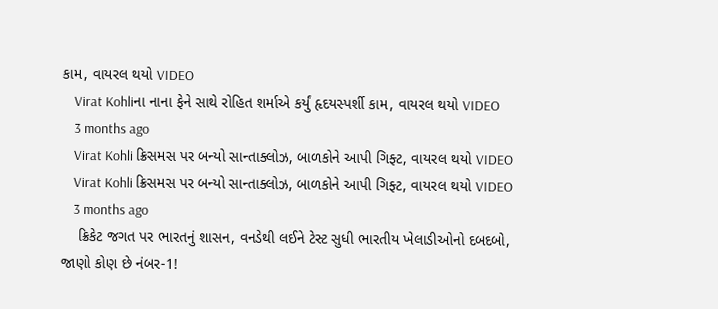કામ, વાયરલ થયો VIDEO
    Virat Kohliના નાના ફેને સાથે રોહિત શર્માએ કર્યું હૃદયસ્પર્શી કામ, વાયરલ થયો VIDEO
    3 months ago
    Virat Kohli ક્રિસમસ પર બન્યો સાન્તાક્લોઝ, બાળકોને આપી ગિફ્ટ, વાયરલ થયો VIDEO
    Virat Kohli ક્રિસમસ પર બન્યો સાન્તાક્લોઝ, બાળકોને આપી ગિફ્ટ, વાયરલ થયો VIDEO
    3 months ago
    ક્રિકેટ જગત પર ભારતનું શાસન, વનડેથી લઈને ટેસ્ટ સુધી ભારતીય ખેલાડીઓનો દબદબો, જાણો કોણ છે નંબર-1!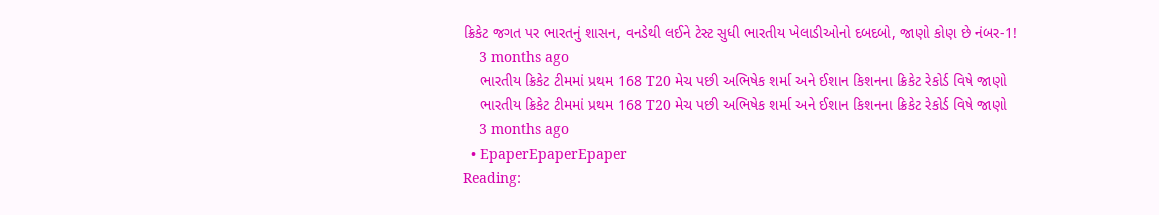ક્રિકેટ જગત પર ભારતનું શાસન, વનડેથી લઈને ટેસ્ટ સુધી ભારતીય ખેલાડીઓનો દબદબો, જાણો કોણ છે નંબર-1!
    3 months ago
    ભારતીય ક્રિકેટ ટીમમાં પ્રથમ 168 T20 મેચ પછી અભિષેક શર્મા અને ઈશાન કિશનના ક્રિકેટ રેકોર્ડ વિષે જાણો
    ભારતીય ક્રિકેટ ટીમમાં પ્રથમ 168 T20 મેચ પછી અભિષેક શર્મા અને ઈશાન કિશનના ક્રિકેટ રેકોર્ડ વિષે જાણો
    3 months ago
  • EpaperEpaperEpaper
Reading: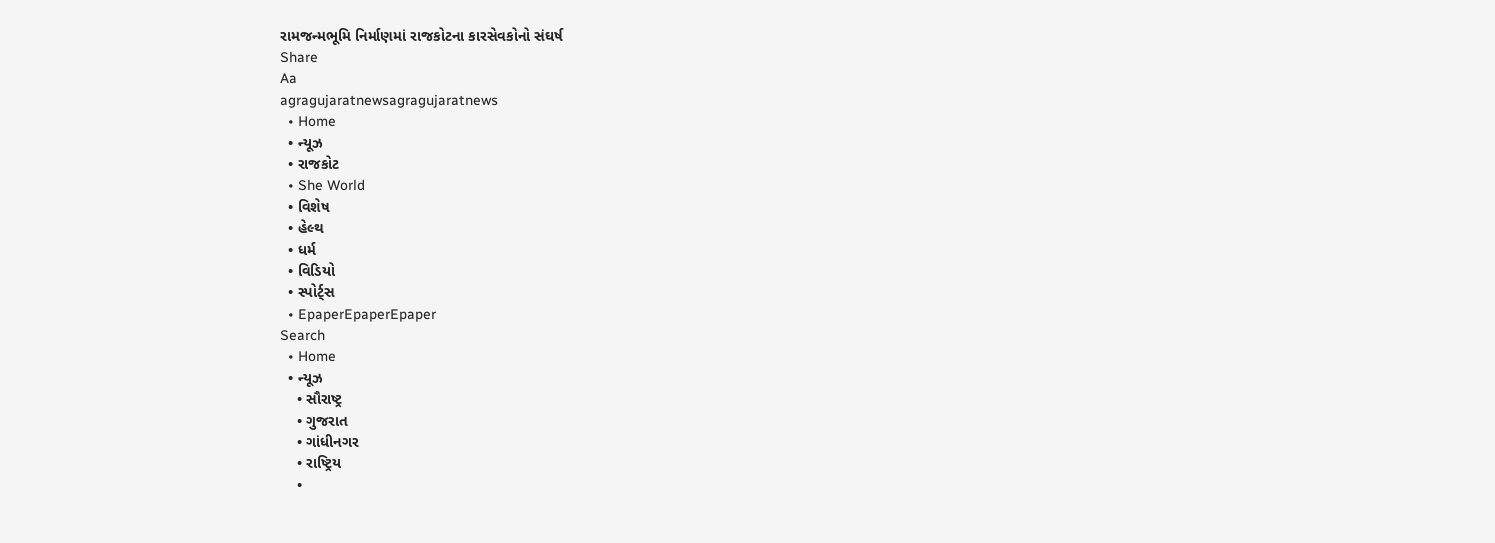રામજન્મભૂમિ નિર્માણમાં રાજકોટના કારસેવકોનો સંઘર્ષ
Share
Aa
agragujaratnewsagragujaratnews
  • Home
  • ન્યૂઝ
  • રાજકોટ
  • She World
  • વિશેષ
  • હેલ્થ
  • ધર્મ
  • વિડિયો
  • સ્પોર્ટ્સ
  • EpaperEpaperEpaper
Search
  • Home
  • ન્યૂઝ
    • સૌરાષ્ટ્ર
    • ગુજરાત
    • ગાંધીનગર
    • રાષ્ટ્રિય
    •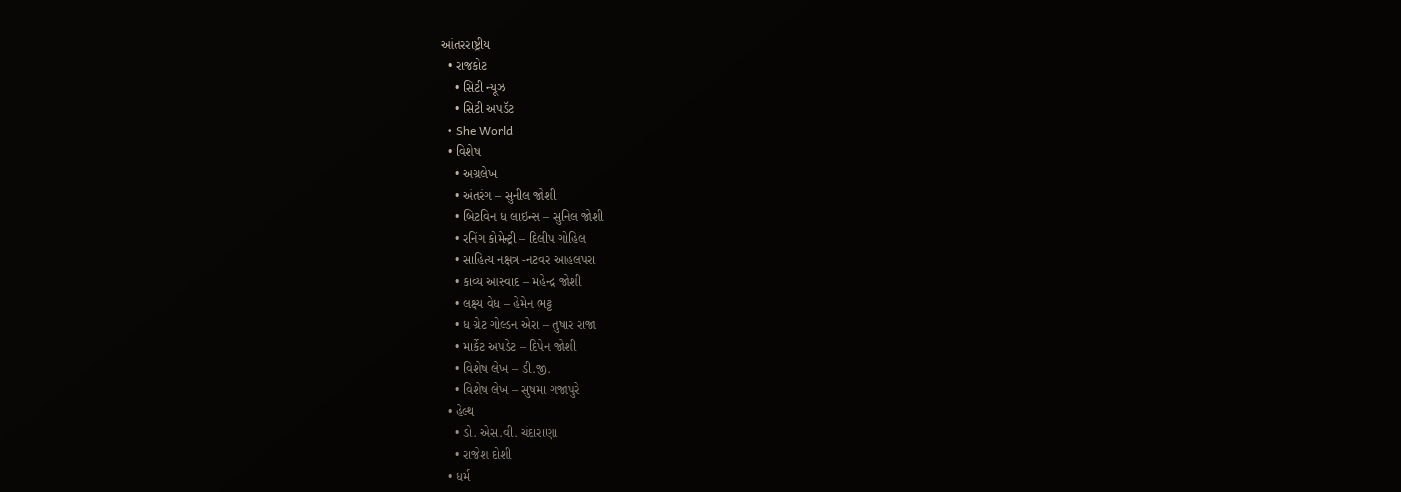આંતરરાષ્ટ્રીય
  • રાજકોટ
    • સિટી ન્યૂઝ
    • સિટી અપડૅટ
  • She World
  • વિશેષ
    • અગ્રલેખ
    • અંતરંગ – સુનીલ જોશી
    • બિટવિન ધ લાઇન્સ – સુનિલ જોશી
    • રનિંગ કોમેન્ટ્રી – દિલીપ ગોહિલ
    • સાહિત્ય નક્ષત્ર -નટવર આહલપરા
    • કાવ્ય આસ્વાદ – મહેન્દ્ર જોશી
    • લક્ષ્ય વેધ – હેમેન ભટ્ટ
    • ધ ગ્રેટ ગોલ્ડન એરા – તુષાર રાજા
    • માર્કેટ અપડેટ – દિપેન જોશી
    • વિશેષ લેખ – ડી.જી.
    • વિશેષ લેખ – સુષમા ગજાપુરે
  • હેલ્થ
    • ડો. એસ.વી. ચંદારાણા
    • રાજેશ દોશી
  • ધર્મ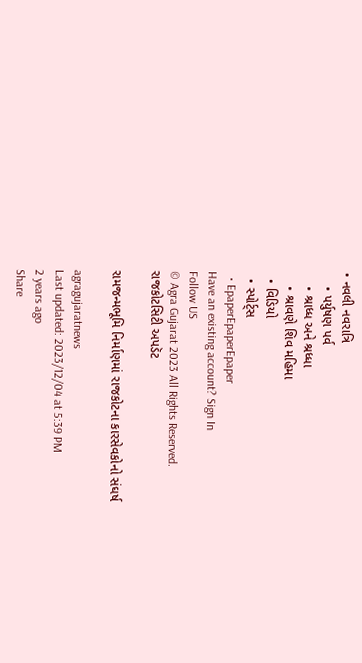• નવલી નવરાત્રિ
    • પર્યુષણ પર્વ
    • શ્રાધ્ધ અને શ્રધ્ધા
    • શ્રાવણે શિવ મહિમા
  • વિડિયો
  • સ્પોર્ટ્સ
  • EpaperEpaperEpaper
Have an existing account? Sign In
Follow US
© Agra Gujarat 2023 All Rights Reserved.
રાજકોટસિટી અપડૅટ

રામજન્મભૂમિ નિર્માણમાં રાજકોટના કારસેવકોનો સંઘર્ષ

agragujaratnews
Last updated: 2023/12/04 at 5:39 PM
2 years ago
Share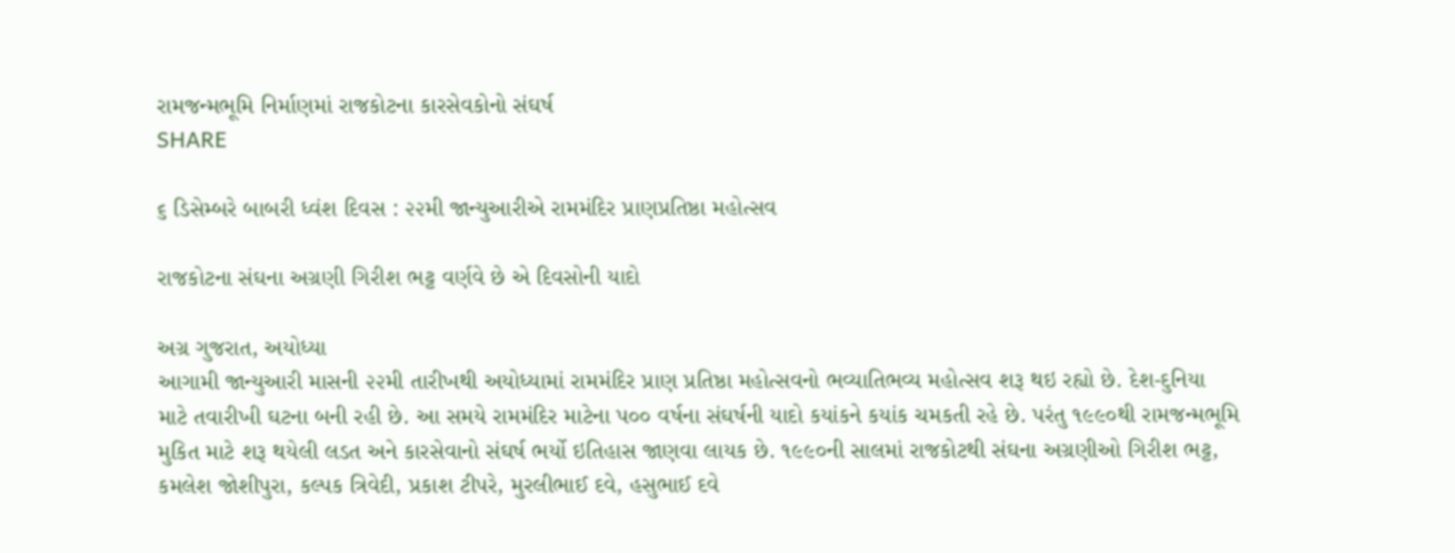રામજન્મભૂમિ નિર્માણમાં રાજકોટના કારસેવકોનો સંઘર્ષ
SHARE

૬ ડિસેમ્બરે બાબરી ધ્વંશ દિવસ : ૨૨મી જાન્યુઆરીએ રામમંદિર પ્રાણપ્રતિષ્ઠા મહોત્સવ

રાજકોટના સંઘના અગ્રણી ગિરીશ ભટ્ટ વર્ણવે છે એ દિવસોની યાદો

અગ્ર ગુજરાત, અયોધ્યા
આગામી જાન્યુઆરી માસની ૨૨મી તારીખથી અયોધ્યામાં રામમંદિર પ્રાણ પ્રતિષ્ઠા મહોત્સવનો ભવ્યાતિભવ્ય મહોત્સવ શરૂ થઇ રહ્યો છે. દેશ-દુનિયા માટે તવારીખી ઘટના બની રહી છે. આ સમયે રામમંદિર માટેના પ૦૦ વર્ષના સંઘર્ષની યાદો કયાંકને કયાંક ચમકતી રહે છે. પરંતુ ૧૯૯૦થી રામજન્મભૂમિ મુકિત માટે શરૂ થયેલી લડત અને કારસેવાનો સંઘર્ષ ભર્યો ઇતિહાસ જાણવા લાયક છે. ૧૯૯૦ની સાલમાં રાજકોટથી સંઘના અગ્રણીઓ ગિરીશ ભટ્ટ, કમલેશ જોશીપુરા, કલ્પક ત્રિવેદી, પ્રકાશ ટીપરે, મુરલીભાઈ દવે, હસુભાઈ દવે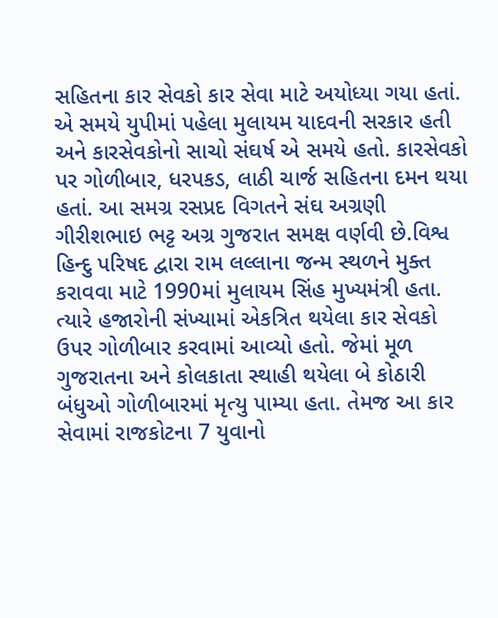સહિતના કાર સેવકો કાર સેવા માટે અયોધ્યા ગયા હતાં. એ સમયે યુપીમાં પહેલા મુલાયમ યાદવની સરકાર હતી અને કારસેવકોનો સાચો સંઘર્ષ એ સમયે હતો. કારસેવકો પર ગોળીબાર, ધરપકડ, લાઠી ચાર્જ સહિતના દમન થયા હતાં. આ સમગ્ર રસપ્રદ વિગતને સંઘ અગ્રણી ગીરીશભાઇ ભટ્ટ અગ્ર ગુજરાત સમક્ષ વર્ણવી છે.વિશ્વ હિન્દુ પરિષદ દ્વારા રામ લલ્લાના જન્મ સ્થળને મુક્ત કરાવવા માટે 1990માં મુલાયમ સિંહ મુખ્યમંત્રી હતા. ત્યારે હજારોની સંખ્યામાં એકત્રિત થયેલા કાર સેવકો ઉપર ગોળીબાર કરવામાં આવ્યો હતો. જેમાં મૂળ ગુજરાતના અને કોલકાતા સ્થાહી થયેલા બે કોઠારી બંધુઓ ગોળીબારમાં મૃત્યુ પામ્યા હતા. તેમજ આ કાર સેવામાં રાજકોટના 7 યુવાનો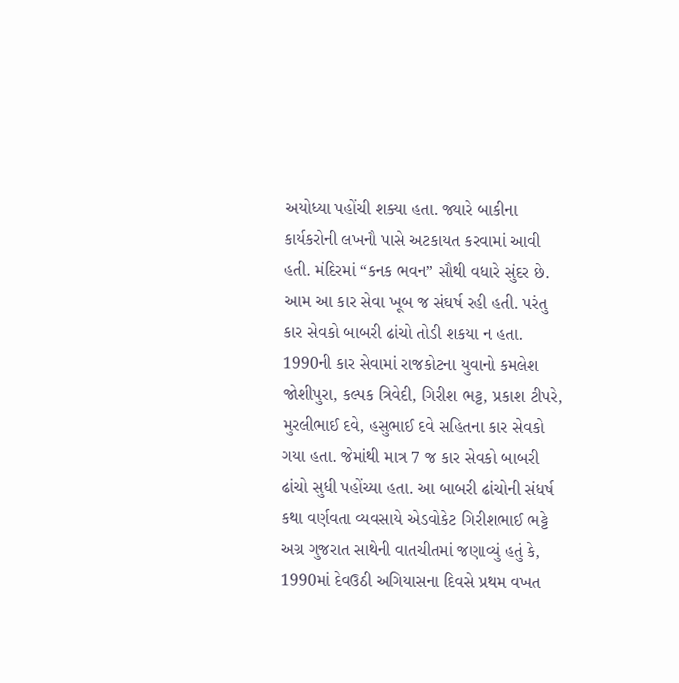અયોધ્યા પહોંચી શક્યા હતા. જ્યારે બાકીના કાર્યકરોની લખનૌ પાસે અટકાયત કરવામાં આવી હતી. મંદિરમાં “કનક ભવન” સૌથી વધારે સુંદર છે. આમ આ કાર સેવા ખૂબ જ સંઘર્ષ રહી હતી. પરંતુ કાર સેવકો બાબરી ઢાંચો તોડી શકયા ન હતા.
1990ની કાર સેવામાં રાજકોટના યુવાનો કમલેશ જોશીપુરા, કલ્પક ત્રિવેદી, ગિરીશ ભટ્ટ, પ્રકાશ ટીપરે, મુરલીભાઈ દવે, હસુભાઈ દવે સહિતના કાર સેવકો ગયા હતા. જેમાંથી માત્ર 7 જ કાર સેવકો બાબરી ઢાંચો સુધી પહોંચ્યા હતા. આ બાબરી ઢાંચોની સંધર્ષ કથા વર્ણવતા વ્યવસાયે એડવોકેટ ગિરીશભાઈ ભટ્ટે અગ્ર ગુજરાત સાથેની વાતચીતમાં જણાવ્યું હતું કે, 1990માં દેવઉઠી અગિયાસના દિવસે પ્રથમ વખત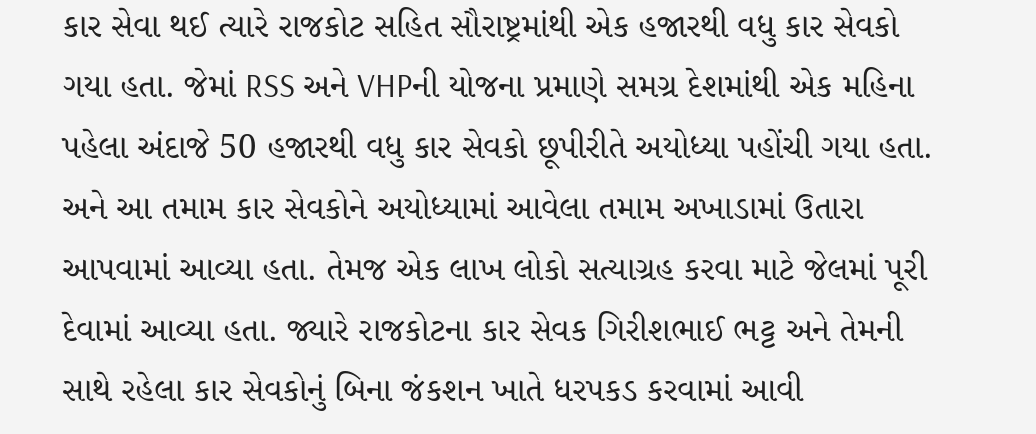કાર સેવા થઈ ત્યારે રાજકોટ સહિત સૌરાષ્ટ્રમાંથી એક હજારથી વધુ કાર સેવકો ગયા હતા. જેમાં RSS અને VHPની યોજના પ્રમાણે સમગ્ર દેશમાંથી એક મહિના પહેલા અંદાજે 50 હજારથી વધુ કાર સેવકો છૂપીરીતે અયોધ્યા પહોંચી ગયા હતા. અને આ તમામ કાર સેવકોને અયોધ્યામાં આવેલા તમામ અખાડામાં ઉતારા આપવામાં આવ્યા હતા. તેમજ એક લાખ લોકો સત્યાગ્રહ કરવા માટે જેલમાં પૂરી દેવામાં આવ્યા હતા. જ્યારે રાજકોટના કાર સેવક ગિરીશભાઈ ભટ્ટ અને તેમની સાથે રહેલા કાર સેવકોનું બિના જંકશન ખાતે ધરપકડ કરવામાં આવી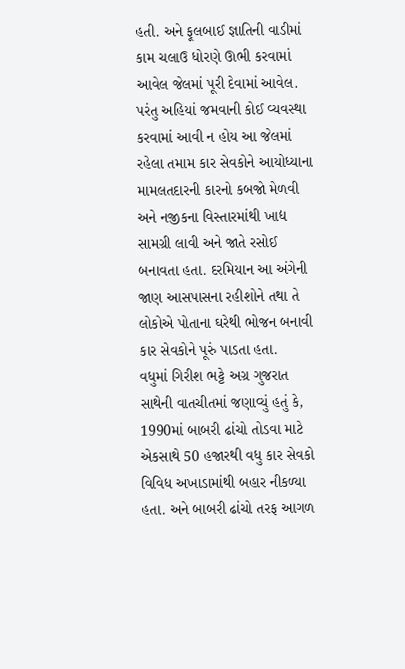હતી. અને ફૂલબાઈ જ્ઞાતિની વાડીમાં કામ ચલાઉ ધોરણે ઊભી કરવામાં આવેલ જેલમાં પૂરી દેવામાં આવેલ. પરંતુ અહિયાં જમવાની કોઈ વ્યવસ્થા કરવામાં આવી ન હોય આ જેલમાં રહેલા તમામ કાર સેવકોને આયોધ્યાના મામલતદારની કારનો કબજો મેળવી અને નજીકના વિસ્તારમાંથી ખાદ્ય સામગ્રી લાવી અને જાતે રસોઈ બનાવતા હતા. દરમિયાન આ અંગેની જાણ આસપાસના રહીશોને તથા તે લોકોએ પોતાના ઘરેથી ભોજન બનાવી કાર સેવકોને પૂરું પાડતા હતા.
વધુમાં ગિરીશ ભટ્ટે અગ્ર ગુજરાત સાથેની વાતચીતમાં જણાવ્યું હતું કે, 1990માં બાબરી ઢાંચો તોડવા માટે એકસાથે 50 હજારથી વધુ કાર સેવકો વિવિધ અખાડામાંથી બહાર નીકળ્યા હતા. અને બાબરી ઢાંચો તરફ આગળ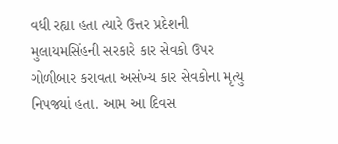વધી રહ્યા હતા ત્યારે ઉત્તર પ્રદેશની મુલાયમસિંહની સરકારે કાર સેવકો ઉપર ગોળીબાર કરાવતા અસંખ્ય કાર સેવકોના મૃત્યુ નિપજ્યાં હતા. આમ આ દિવસ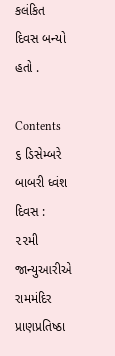કલંકિત દિવસ બન્યો હતો .

Contents
૬ ડિસેમ્બરે બાબરી ધ્વંશ દિવસ : ૨૨મી જાન્યુઆરીએ રામમંદિર પ્રાણપ્રતિષ્ઠા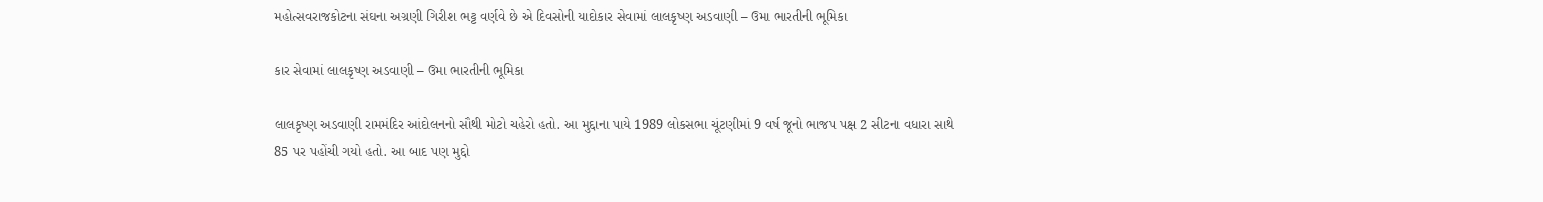મહોત્સવરાજકોટના સંઘના અગ્રણી ગિરીશ ભટ્ટ વર્ણવે છે એ દિવસોની યાદોકાર સેવામાં લાલકૃષ્ણ અડવાણી – ઉમા ભારતીની ભૂમિકા

કાર સેવામાં લાલકૃષ્ણ અડવાણી – ઉમા ભારતીની ભૂમિકા

લાલકૃષ્ણ અડવાણી રામમંદિર આંદોલનનો સૌથી મોટો ચહેરો હતો. આ મુદ્દાના પાયે 1989 લોકસભા ચૂંટણીમાં 9 વર્ષ જૂનો ભાજપ પક્ષ 2 સીટના વધારા સાથે 85 પર પહોંચી ગયો હતો. આ બાદ પણ મુદ્દો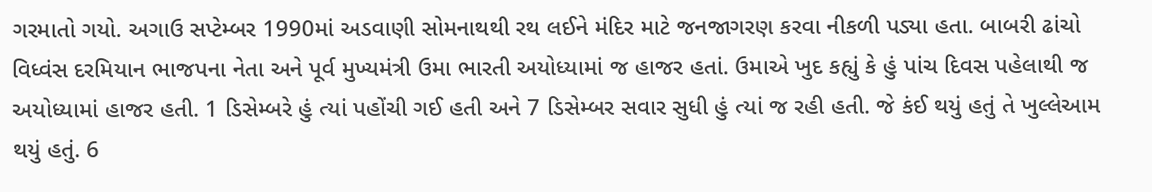ગરમાતો ગયો. અગાઉ સપ્ટેમ્બર 1990માં અડવાણી સોમનાથથી રથ લઈને મંદિર માટે જનજાગરણ કરવા નીકળી પડ્યા હતા. બાબરી ઢાંચો વિધ્વંસ દરમિયાન ભાજપના નેતા અને પૂર્વ મુખ્યમંત્રી ઉમા ભારતી અયોધ્યામાં જ હાજર હતાં. ઉમાએ ખુદ કહ્યું કે હું પાંચ દિવસ પહેલાથી જ અયોધ્યામાં હાજર હતી. 1 ડિસેમ્બરે હું ત્યાં પહોંચી ગઈ હતી અને 7 ડિસેમ્બર સવાર સુધી હું ત્યાં જ રહી હતી. જે કંઈ થયું હતું તે ખુલ્લેઆમ થયું હતું. 6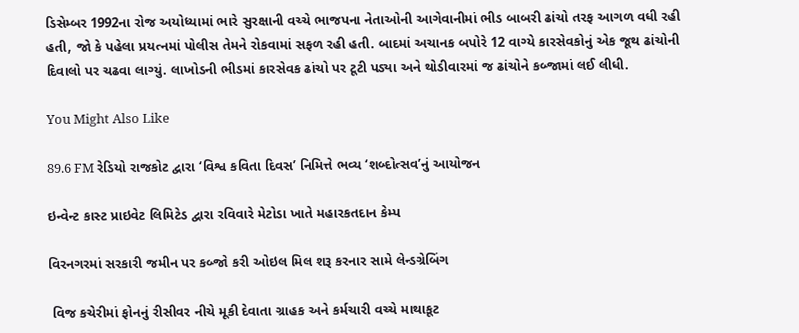ડિસેમ્બર 1992ના રોજ અયોધ્યામાં ભારે સુરક્ષાની વચ્ચે ભાજપના નેતાઓની આગેવાનીમાં ભીડ બાબરી ઢાંચો તરફ આગળ વધી રહી હતી, જો કે પહેલા પ્રયત્નમાં પોલીસ તેમને રોકવામાં સફળ રહી હતી. બાદમાં અચાનક બપોરે 12 વાગ્યે કારસેવકોનું એક જૂથ ઢાંચોની દિવાલો પર ચઢવા લાગ્યું. લાખોડની ભીડમાં કારસેવક ઢાંચો પર ટૂટી પડ્યા અને થોડીવારમાં જ ઢાંચોને કબ્જામાં લઈ લીધી.

You Might Also Like

89.6 FM રેડિયો રાજકોટ દ્વારા ‘વિશ્વ કવિતા દિવસ’ નિમિત્તે ભવ્ય ‘શબ્દોત્સવ’નું આયોજન

ઇન્વેન્ટ કાસ્ટ પ્રાઇવેટ લિમિટેડ દ્વારા રવિવારે મેટોડા ખાતે મહારકતદાન કેમ્પ

વિરનગરમાં સરકારી જમીન પર કબ્જો કરી ઓઇલ મિલ શરૂ કરનાર સામે લેન્ડગ્રેબિંગ

 વિજ કચેરીમાં ફોનનું રીસીવર નીચે મૂકી દેવાતા ગ્રાહક અને કર્મચારી વચ્ચે માથાકૂટ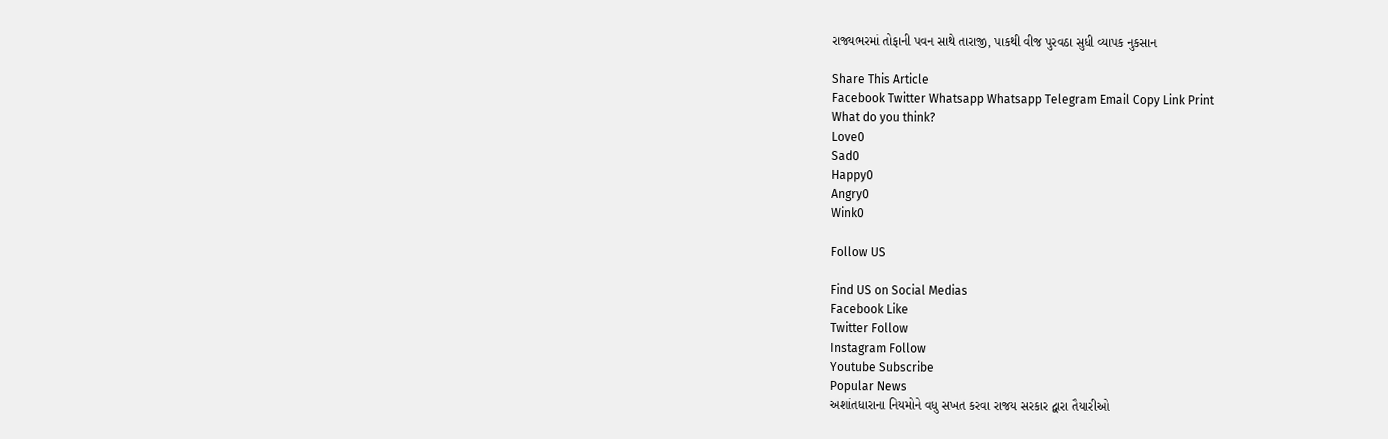રાજ્યભરમાં તોફાની પવન સાથે તારાજી, પાકથી વીજ પુરવઠા સુધી વ્યાપક નુકસાન

Share This Article
Facebook Twitter Whatsapp Whatsapp Telegram Email Copy Link Print
What do you think?
Love0
Sad0
Happy0
Angry0
Wink0

Follow US

Find US on Social Medias
Facebook Like
Twitter Follow
Instagram Follow
Youtube Subscribe
Popular News
અશાંતધારાના નિયમોને વધુ સખત કરવા રાજય સરકાર દ્વારા તૈયારીઓ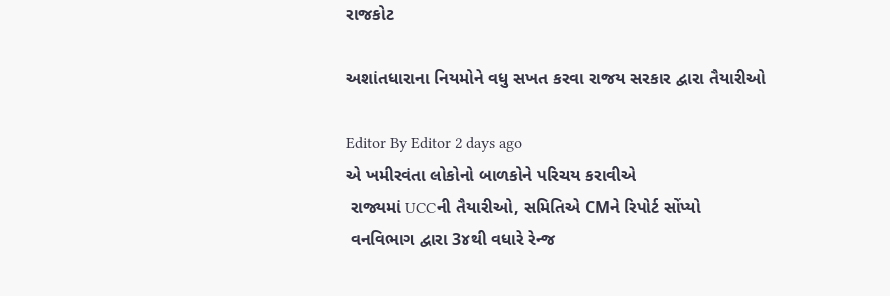રાજકોટ

અશાંતધારાના નિયમોને વધુ સખત કરવા રાજય સરકાર દ્વારા તૈયારીઓ

Editor By Editor 2 days ago
એ ખમીરવંતા લોકોનો બાળકોને પરિચય કરાવીએ
 રાજ્યમાં UCCની તૈયારીઓ, સમિતિએ CMને રિપોર્ટ સોંપ્યો
 વનવિભાગ દ્વારા 3૪થી વધારે રેન્જ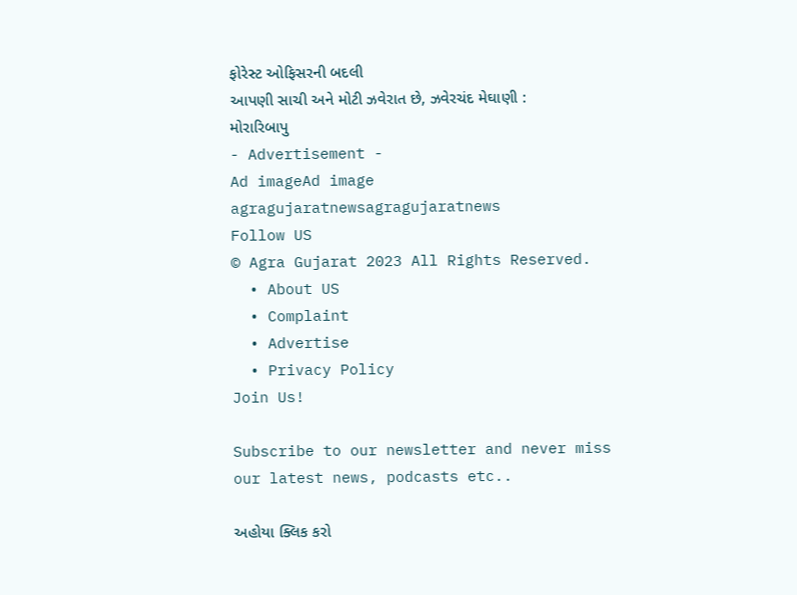ફોરેસ્ટ ઓફિસરની બદલી
આપણી સાચી અને મોટી ઝવેરાત છે, ઝવેરચંદ મેઘાણી : મોરારિબાપુ
- Advertisement -
Ad imageAd image
agragujaratnewsagragujaratnews
Follow US
© Agra Gujarat 2023 All Rights Reserved.
  • About US
  • Complaint
  • Advertise
  • Privacy Policy
Join Us!

Subscribe to our newsletter and never miss our latest news, podcasts etc..

અહોયા ક્લિક કરો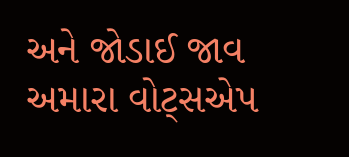અને જોડાઈ જાવ અમારા વોટ્સએપ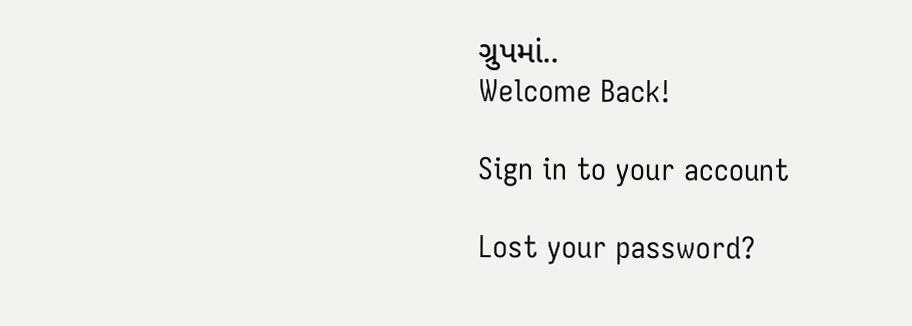ગ્રુપમાં..
Welcome Back!

Sign in to your account

Lost your password?